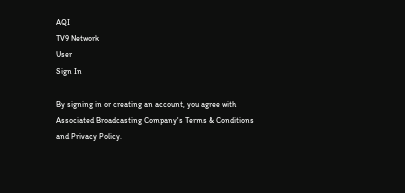AQI
TV9 Network
User
Sign In

By signing in or creating an account, you agree with Associated Broadcasting Company's Terms & Conditions and Privacy Policy.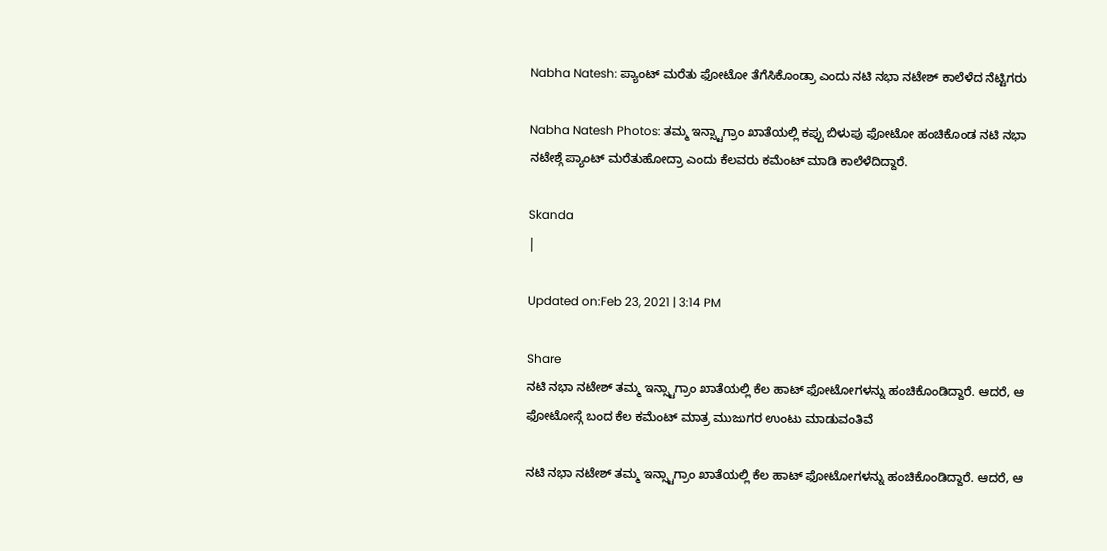Nabha Natesh: ಪ್ಯಾಂಟ್ ಮರೆತು ಫೋಟೋ ತೆಗೆಸಿಕೊಂಡ್ರಾ ಎಂದು ನಟಿ ನಭಾ ನಟೇಶ್ ಕಾಲೆಳೆದ ನೆಟ್ಟಿಗರು

Nabha Natesh Photos: ತಮ್ಮ ಇನ್ಸ್ಟಾಗ್ರಾಂ ಖಾತೆಯಲ್ಲಿ ಕಪ್ಪು ಬಿಳುಪು ಫೋಟೋ ಹಂಚಿಕೊಂಡ ನಟಿ ನಭಾ ನಟೇಶ್ಗೆ ಪ್ಯಾಂಟ್ ಮರೆತುಹೋದ್ರಾ ಎಂದು ಕೆಲವರು ಕಮೆಂಟ್ ಮಾಡಿ ಕಾಲೆಳೆದಿದ್ದಾರೆ.

Skanda
|

Updated on:Feb 23, 2021 | 3:14 PM

Share
ನಟಿ ನಭಾ ನಟೇಶ್ ತಮ್ಮ ಇನ್ಸ್ಟಾಗ್ರಾಂ ಖಾತೆಯಲ್ಲಿ ಕೆಲ ಹಾಟ್ ಫೋಟೋಗಳನ್ನು ಹಂಚಿಕೊಂಡಿದ್ದಾರೆ. ಆದರೆ, ಆ ಫೋಟೋಸ್ಗೆ ಬಂದ ಕೆಲ ಕಮೆಂಟ್ ಮಾತ್ರ ಮುಜುಗರ ಉಂಟು ಮಾಡುವಂತಿವೆ

ನಟಿ ನಭಾ ನಟೇಶ್ ತಮ್ಮ ಇನ್ಸ್ಟಾಗ್ರಾಂ ಖಾತೆಯಲ್ಲಿ ಕೆಲ ಹಾಟ್ ಫೋಟೋಗಳನ್ನು ಹಂಚಿಕೊಂಡಿದ್ದಾರೆ. ಆದರೆ, ಆ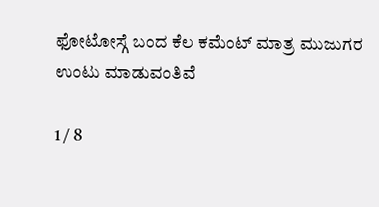ಫೋಟೋಸ್ಗೆ ಬಂದ ಕೆಲ ಕಮೆಂಟ್ ಮಾತ್ರ ಮುಜುಗರ ಉಂಟು ಮಾಡುವಂತಿವೆ

1 / 8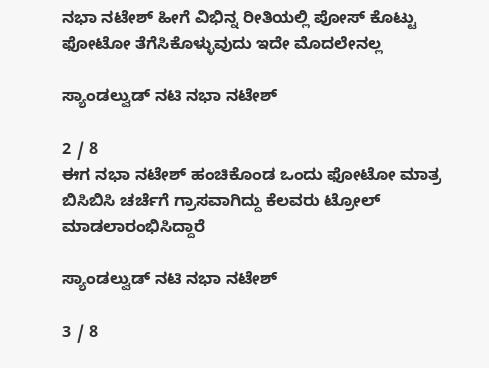ನಭಾ ನಟೇಶ್ ಹೀಗೆ ವಿಭಿನ್ನ ರೀತಿಯಲ್ಲಿ ಪೋಸ್ ಕೊಟ್ಟು ಫೋಟೋ ತೆಗೆಸಿಕೊಳ್ಳುವುದು ಇದೇ ಮೊದಲೇನಲ್ಲ

ಸ್ಯಾಂಡಲ್ವುಡ್ ನಟಿ ನಭಾ ನಟೇಶ್

2 / 8
ಈಗ ನಭಾ ನಟೇಶ್ ಹಂಚಿಕೊಂಡ ಒಂದು ಫೋಟೋ ಮಾತ್ರ ಬಿಸಿಬಿಸಿ ಚರ್ಚೆಗೆ ಗ್ರಾಸವಾಗಿದ್ದು ಕೆಲವರು ಟ್ರೋಲ್ ಮಾಡಲಾರಂಭಿಸಿದ್ದಾರೆ

ಸ್ಯಾಂಡಲ್ವುಡ್ ನಟಿ ನಭಾ ನಟೇಶ್

3 / 8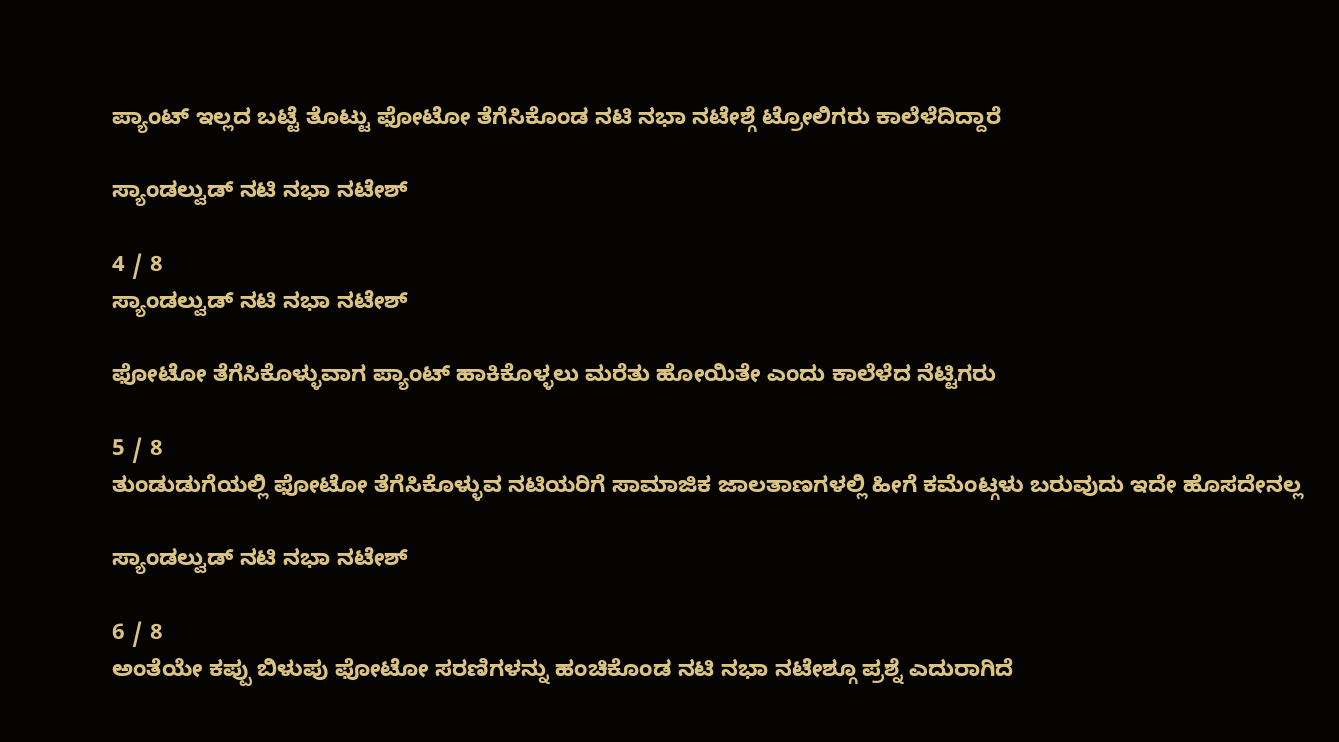ಪ್ಯಾಂಟ್ ಇಲ್ಲದ ಬಟ್ಟೆ ತೊಟ್ಟು ಫೋಟೋ ತೆಗೆಸಿಕೊಂಡ ನಟಿ ನಭಾ ನಟೇಶ್ಗೆ ಟ್ರೋಲಿಗರು ಕಾಲೆಳೆದಿದ್ದಾರೆ

ಸ್ಯಾಂಡಲ್ವುಡ್ ನಟಿ ನಭಾ ನಟೇಶ್

4 / 8
ಸ್ಯಾಂಡಲ್ವುಡ್ ನಟಿ ನಭಾ ನಟೇಶ್

ಫೋಟೋ ತೆಗೆಸಿಕೊಳ್ಳುವಾಗ ಪ್ಯಾಂಟ್ ಹಾಕಿಕೊಳ್ಳಲು ಮರೆತು ಹೋಯಿತೇ ಎಂದು ಕಾಲೆಳೆದ ನೆಟ್ಟಿಗರು

5 / 8
ತುಂಡುಡುಗೆಯಲ್ಲಿ ಫೋಟೋ ತೆಗೆಸಿಕೊಳ್ಳುವ ನಟಿಯರಿಗೆ ಸಾಮಾಜಿಕ ಜಾಲತಾಣಗಳಲ್ಲಿ ಹೀಗೆ ಕಮೆಂಟ್ಗಳು ಬರುವುದು ಇದೇ ಹೊಸದೇನಲ್ಲ

ಸ್ಯಾಂಡಲ್ವುಡ್ ನಟಿ ನಭಾ ನಟೇಶ್

6 / 8
ಅಂತೆಯೇ ಕಪ್ಪು ಬಿಳುಪು ಫೋಟೋ ಸರಣಿಗಳನ್ನು ಹಂಚಿಕೊಂಡ ನಟಿ ನಭಾ ನಟೇಶ್ಗೂ ಪ್ರಶ್ನೆ ಎದುರಾಗಿದೆ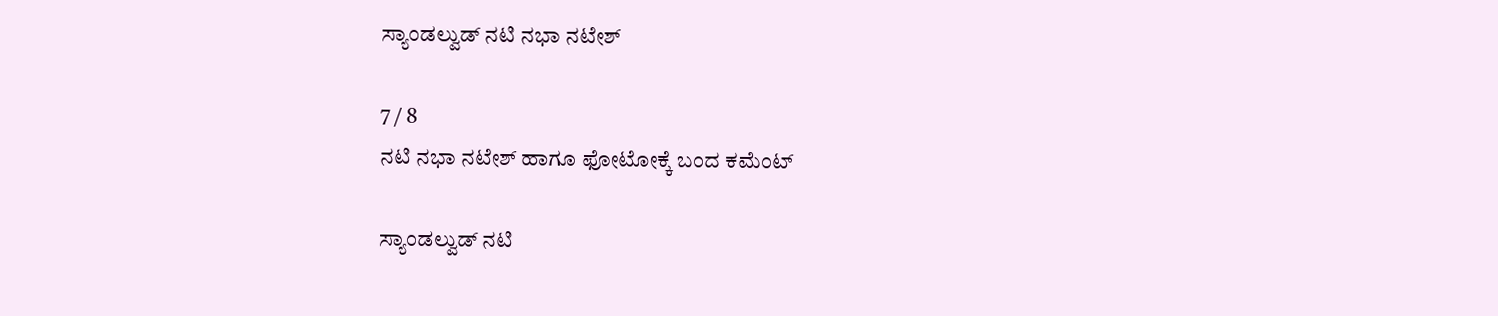ಸ್ಯಾಂಡಲ್ವುಡ್ ನಟಿ ನಭಾ ನಟೇಶ್

7 / 8
ನಟಿ ನಭಾ ನಟೇಶ್ ಹಾಗೂ ಫೋಟೋಕ್ಕೆ ಬಂದ ಕಮೆಂಟ್

ಸ್ಯಾಂಡಲ್ವುಡ್ ನಟಿ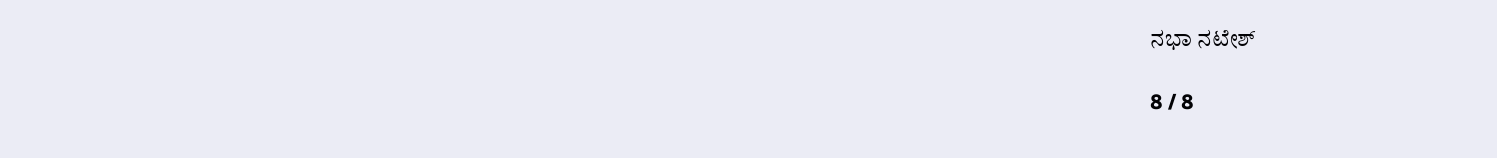ನಭಾ ನಟೇಶ್

8 / 8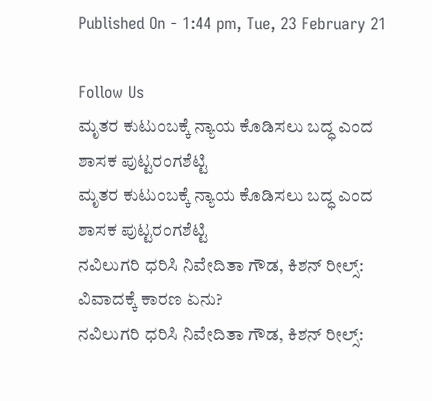Published On - 1:44 pm, Tue, 23 February 21

Follow Us
ಮೃತರ ಕುಟುಂಬಕ್ಕೆ ನ್ಯಾಯ ಕೊಡಿಸಲು ಬದ್ಧ ಎಂದ ಶಾಸಕ ಪುಟ್ಟರಂಗಶೆಟ್ಟಿ
ಮೃತರ ಕುಟುಂಬಕ್ಕೆ ನ್ಯಾಯ ಕೊಡಿಸಲು ಬದ್ಧ ಎಂದ ಶಾಸಕ ಪುಟ್ಟರಂಗಶೆಟ್ಟಿ
ನವಿಲುಗರಿ ಧರಿಸಿ ನಿವೇದಿತಾ ಗೌಡ, ಕಿಶನ್ ರೀಲ್ಸ್: ವಿವಾದಕ್ಕೆ ಕಾರಣ ಏನು?
ನವಿಲುಗರಿ ಧರಿಸಿ ನಿವೇದಿತಾ ಗೌಡ, ಕಿಶನ್ ರೀಲ್ಸ್: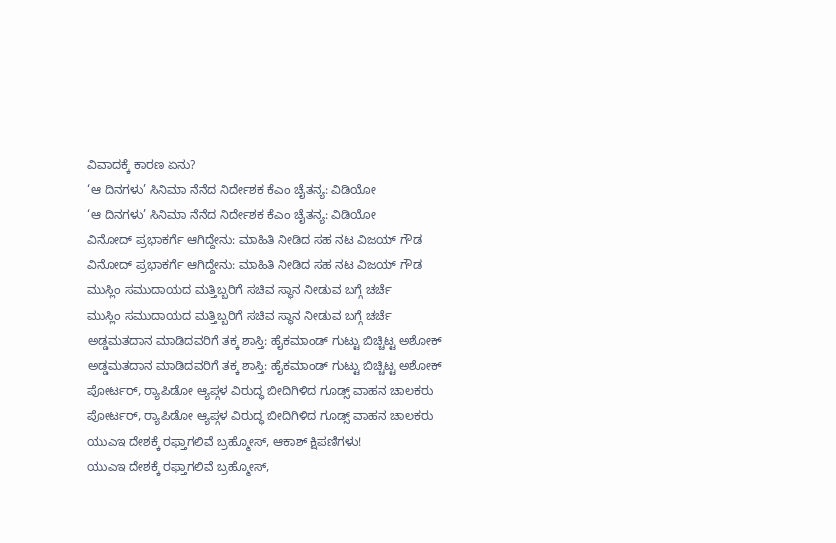ವಿವಾದಕ್ಕೆ ಕಾರಣ ಏನು?
‘ಆ ದಿನಗಳು’ ಸಿನಿಮಾ ನೆನೆದ ನಿರ್ದೇಶಕ ಕೆಎಂ ಚೈತನ್ಯ: ವಿಡಿಯೋ
‘ಆ ದಿನಗಳು’ ಸಿನಿಮಾ ನೆನೆದ ನಿರ್ದೇಶಕ ಕೆಎಂ ಚೈತನ್ಯ: ವಿಡಿಯೋ
ವಿನೋದ್ ಪ್ರಭಾಕರ್ಗೆ ಆಗಿದ್ದೇನು: ಮಾಹಿತಿ ನೀಡಿದ ಸಹ ನಟ ವಿಜಯ್ ಗೌಡ
ವಿನೋದ್ ಪ್ರಭಾಕರ್ಗೆ ಆಗಿದ್ದೇನು: ಮಾಹಿತಿ ನೀಡಿದ ಸಹ ನಟ ವಿಜಯ್ ಗೌಡ
ಮುಸ್ಲಿಂ ಸಮುದಾಯದ ಮತ್ತಿಬ್ಬರಿಗೆ ಸಚಿವ ಸ್ಥಾನ ನೀಡುವ ಬಗ್ಗೆ ಚರ್ಚೆ
ಮುಸ್ಲಿಂ ಸಮುದಾಯದ ಮತ್ತಿಬ್ಬರಿಗೆ ಸಚಿವ ಸ್ಥಾನ ನೀಡುವ ಬಗ್ಗೆ ಚರ್ಚೆ
ಅಡ್ಡಮತದಾನ ಮಾಡಿದವರಿಗೆ ತಕ್ಕ ಶಾಸ್ತಿ: ಹೈಕಮಾಂಡ್ ಗುಟ್ಟು ಬಿಚ್ಚಿಟ್ಟ ಅಶೋಕ್
ಅಡ್ಡಮತದಾನ ಮಾಡಿದವರಿಗೆ ತಕ್ಕ ಶಾಸ್ತಿ: ಹೈಕಮಾಂಡ್ ಗುಟ್ಟು ಬಿಚ್ಚಿಟ್ಟ ಅಶೋಕ್
ಪೋರ್ಟರ್, ರ‍್ಯಾಪಿಡೋ ಆ್ಯಪ್ಗಳ ವಿರುದ್ಧ ಬೀದಿಗಿಳಿದ ಗೂಡ್ಸ್ ವಾಹನ ಚಾಲಕರು
ಪೋರ್ಟರ್, ರ‍್ಯಾಪಿಡೋ ಆ್ಯಪ್ಗಳ ವಿರುದ್ಧ ಬೀದಿಗಿಳಿದ ಗೂಡ್ಸ್ ವಾಹನ ಚಾಲಕರು
ಯುಎಇ ದೇಶಕ್ಕೆ ರಫ್ತಾಗಲಿವೆ ಬ್ರಹ್ಮೋಸ್, ಆಕಾಶ್ ಕ್ಷಿಪಣಿಗಳು!
ಯುಎಇ ದೇಶಕ್ಕೆ ರಫ್ತಾಗಲಿವೆ ಬ್ರಹ್ಮೋಸ್,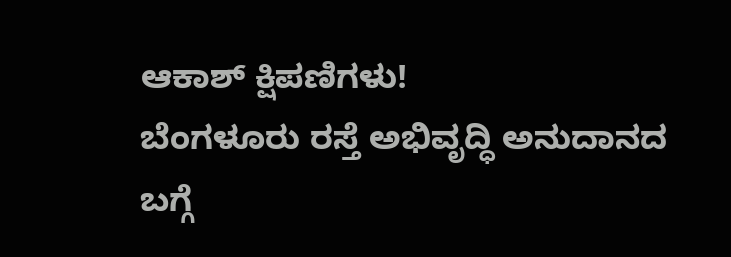ಆಕಾಶ್ ಕ್ಷಿಪಣಿಗಳು!
ಬೆಂಗಳೂರು ರಸ್ತೆ ಅಭಿವೃದ್ಧಿ ಅನುದಾನದ ಬಗ್ಗೆ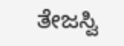ತೇಜಸ್ವಿ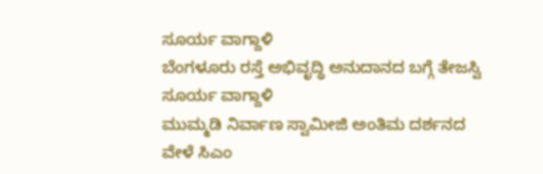ಸೂರ್ಯ ವಾಗ್ದಾಳಿ
ಬೆಂಗಳೂರು ರಸ್ತೆ ಅಭಿವೃದ್ಧಿ ಅನುದಾನದ ಬಗ್ಗೆ ತೇಜಸ್ವಿ ಸೂರ್ಯ ವಾಗ್ದಾಳಿ
ಮುಮ್ಮಡಿ ನಿರ್ವಾಣ ಸ್ವಾಮೀಜಿ ಅಂತಿಮ ದರ್ಶನದ ವೇಳೆ ಸಿಎಂ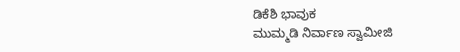ಡಿಕೆಶಿ ಭಾವುಕ
ಮುಮ್ಮಡಿ ನಿರ್ವಾಣ ಸ್ವಾಮೀಜಿ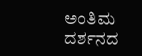ಅಂತಿಮ ದರ್ಶನದ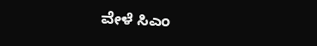ವೇಳೆ ಸಿಎಂ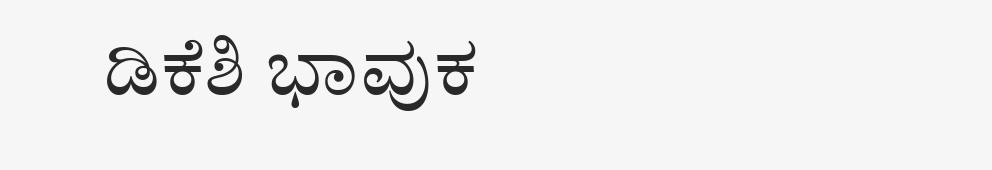ಡಿಕೆಶಿ ಭಾವುಕ